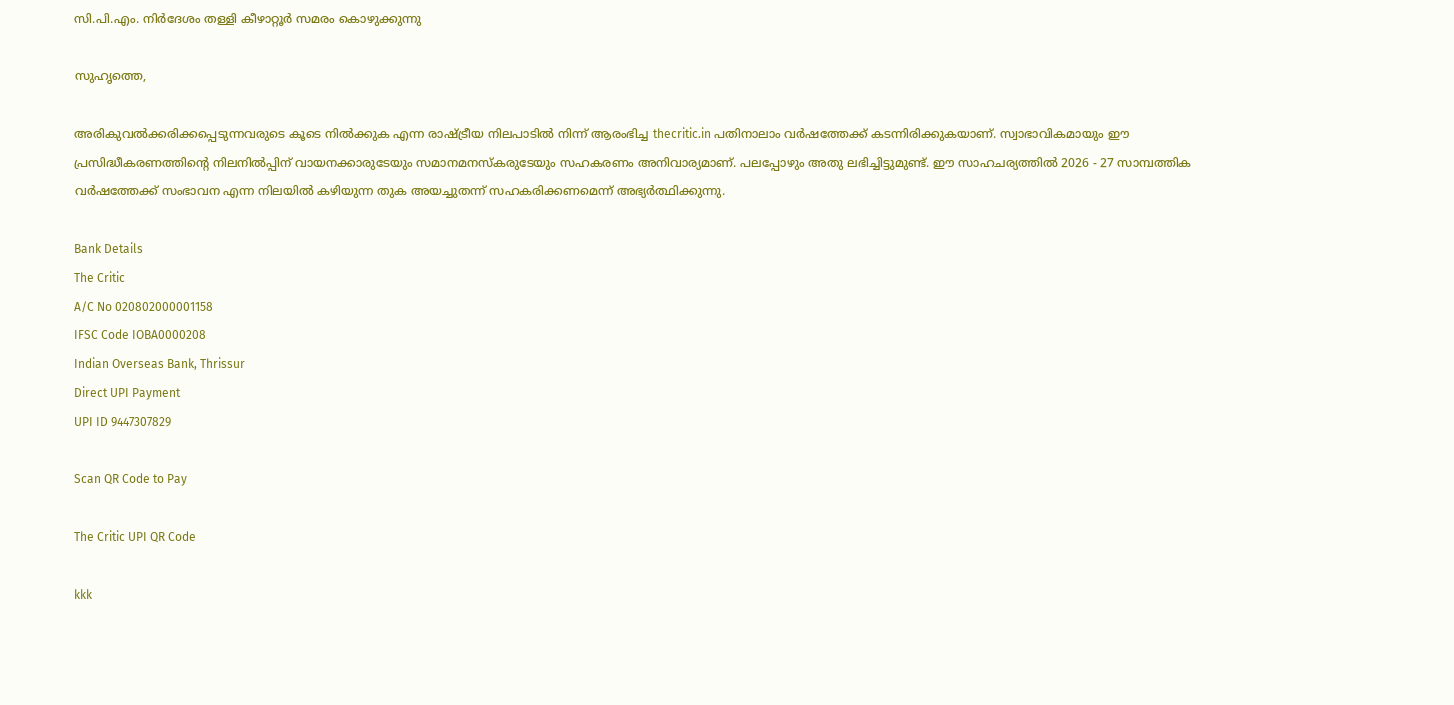സി.പി.എം. നിര്‍ദേശം തള്ളി കീഴാറ്റൂര്‍ സമരം കൊഴുക്കുന്നു

സുഹൃത്തെ,

അരികുവല്‍ക്കരിക്കപ്പെടുന്നവരുടെ കൂടെ നില്‍ക്കുക എന്ന രാഷ്ട്രീയ നിലപാടില്‍ നിന്ന് ആരംഭിച്ച thecritic.in പതിനാലാം വര്‍ഷത്തേക്ക് കടന്നിരിക്കുകയാണ്. സ്വാഭാവികമായും ഈ പ്രസിദ്ധീകരണത്തിന്റെ നിലനില്‍പ്പിന് വായനക്കാരുടേയും സമാനമനസ്‌കരുടേയും സഹകരണം അനിവാര്യമാണ്. പലപ്പോഴും അതു ലഭിച്ചിട്ടുമുണ്ട്. ഈ സാഹചര്യത്തില്‍ 2026 - 27 സാമ്പത്തിക വര്‍ഷത്തേക്ക് സംഭാവന എന്ന നിലയില്‍ കഴിയുന്ന തുക അയച്ചുതന്ന് സഹകരിക്കണമെന്ന് അഭ്യര്‍ത്ഥിക്കുന്നു.

Bank Details
The Critic
A/C No 020802000001158
IFSC Code IOBA0000208
Indian Overseas Bank, Thrissur
Direct UPI Payment
UPI ID 9447307829

Scan QR Code to Pay

The Critic UPI QR Code

kkk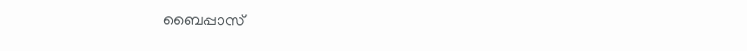ബൈപ്പാസ്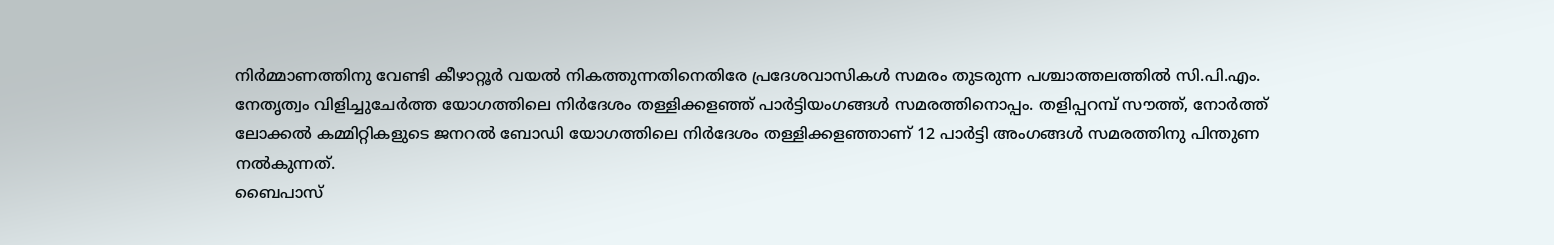നിര്‍മ്മാണത്തിനു വേണ്ടി കീഴാറ്റൂര്‍ വയല്‍ നികത്തുന്നതിനെതിരേ പ്രദേശവാസികള്‍ സമരം തുടരുന്ന പശ്ചാത്തലത്തില്‍ സി.പി.എം. നേതൃത്വം വിളിച്ചുചേര്‍ത്ത യോഗത്തിലെ നിര്‍ദേശം തള്ളിക്കളഞ്ഞ് പാര്‍ട്ടിയംഗങ്ങള്‍ സമരത്തിനൊപ്പം. തളിപ്പറമ്പ് സൗത്ത്, നോര്‍ത്ത് ലോക്കല്‍ കമ്മിറ്റികളുടെ ജനറല്‍ ബോഡി യോഗത്തിലെ നിര്‍ദേശം തള്ളിക്കളഞ്ഞാണ് 12 പാര്‍ട്ടി അംഗങ്ങള്‍ സമരത്തിനു പിന്തുണ നല്‍കുന്നത്.
ബൈപാസ്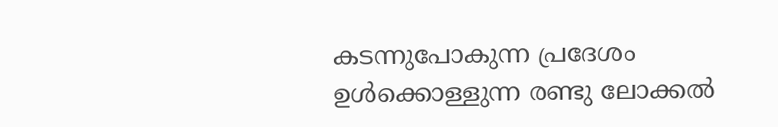കടന്നുപോകുന്ന പ്രദേശം ഉള്‍ക്കൊള്ളുന്ന രണ്ടു ലോക്കല്‍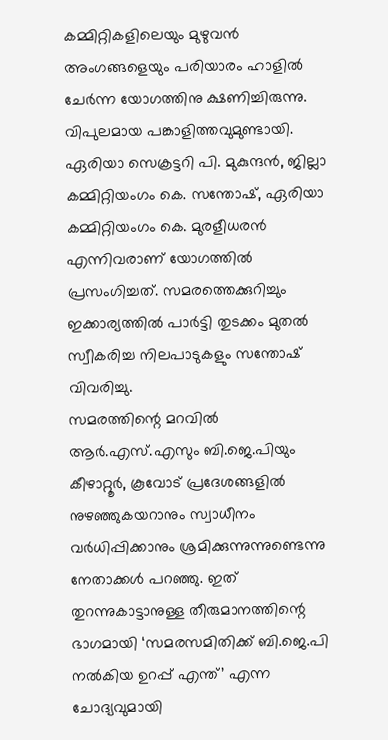കമ്മിറ്റികളിലെയും മുഴുവന്‍ അംഗങ്ങളെയും പരിയാരം ഹാളില്‍ ചേര്‍ന്ന യോഗത്തിനു ക്ഷണിച്ചിരുന്നു. വിപുലമായ പങ്കാളിത്തവുമുണ്ടായി. ഏരിയാ സെക്രട്ടറി പി. മുകുന്ദന്‍, ജില്ലാ കമ്മിറ്റിയംഗം കെ. സന്തോഷ്, ഏരിയാ കമ്മിറ്റിയംഗം കെ. മുരളീധരന്‍ എന്നിവരാണ് യോഗത്തില്‍ പ്രസംഗിച്ചത്. സമരത്തെക്കുറിച്ചും ഇക്കാര്യത്തില്‍ പാര്‍ട്ടി തുടക്കം മുതല്‍ സ്വീകരിച്ച നിലപാടുകളും സന്തോഷ് വിവരിച്ചു.
സമരത്തിന്റെ മറവില്‍ ആര്‍.എസ്.എസും ബി.ജെ.പിയും കീഴാറ്റൂര്‍, കൂവോട് പ്രദേശങ്ങളില്‍ നുഴഞ്ഞുകയറാനും സ്വാധീനം വര്‍ധിപ്പിക്കാനും ശ്രമിക്കുന്നുന്നുണ്ടെന്നു നേതാക്കള്‍ പറഞ്ഞു. ഇത് തുറന്നുകാട്ടാനുള്ള തീരുമാനത്തിന്റെ ഭാഗമായി ‘സമരസമിതിക്ക് ബി.ജെ.പി നല്‍കിയ ഉറപ്പ് എന്ത്’ എന്ന ചോദ്യവുമായി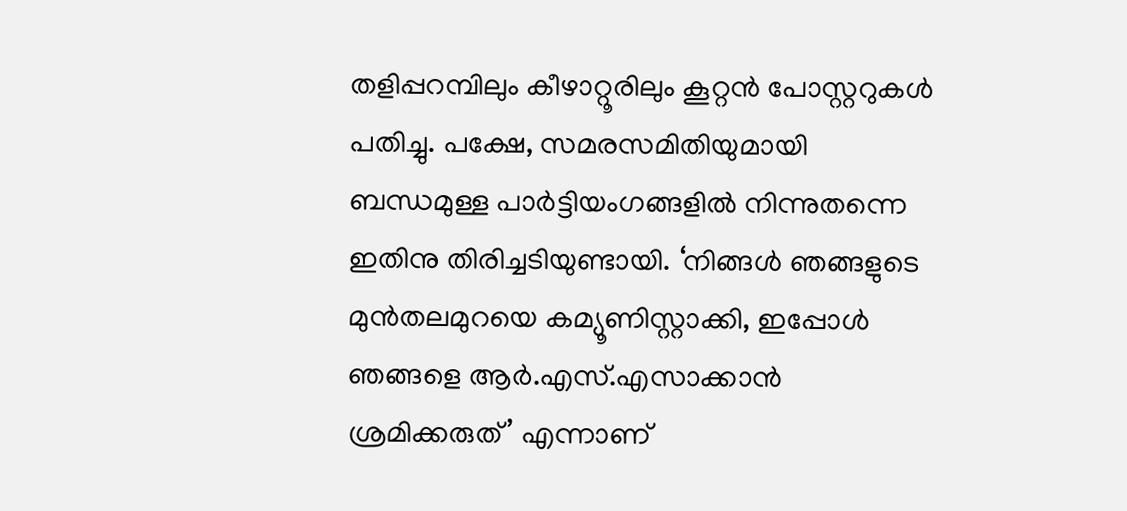തളിപ്പറമ്പിലും കീഴാറ്റൂരിലും കൂറ്റന്‍ പോസ്റ്ററുകള്‍ പതിച്ചു. പക്ഷേ, സമരസമിതിയുമായി ബന്ധമുള്ള പാര്‍ട്ടിയംഗങ്ങളില്‍ നിന്നുതന്നെ ഇതിനു തിരിച്ചടിയുണ്ടായി. ‘നിങ്ങള്‍ ഞങ്ങളുടെ മുന്‍തലമുറയെ കമ്യൂണിസ്റ്റാക്കി, ഇപ്പോള്‍ ഞങ്ങളെ ആര്‍.എസ്.എസാക്കാന്‍ ശ്രമിക്കരുത്’ എന്നാണ്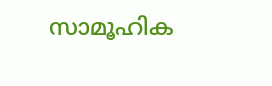സാമൂഹിക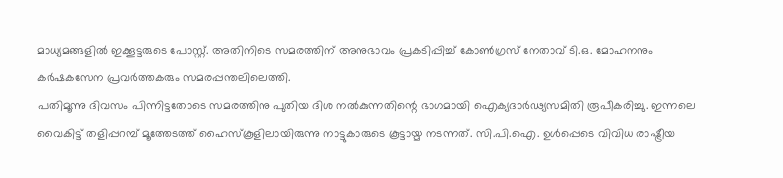മാധ്യമങ്ങളില്‍ ഇക്കൂട്ടരുടെ പോസ്റ്റ്. അതിനിടെ സമരത്തിന് അനുഭാവം പ്രകടിപ്പിച്ച് കോണ്‍ഗ്രസ് നേതാവ് ടി.ഒ. മോഹനനും കര്‍ഷകസേന പ്രവര്‍ത്തകരും സമരപ്പന്തലിലെത്തി.
പതിമൂന്നു ദിവസം പിന്നിട്ടതോടെ സമരത്തിനു പുതിയ ദിശ നല്‍കുന്നതിന്റെ ഭാഗമായി ഐക്യദാര്‍ഢ്യസമിതി രൂപീകരിച്ചു. ഇന്നലെ വൈകിട്ട് തളിപ്പറമ്പ് മൂത്തേടത്ത് ഹൈസ്‌കൂളിലായിരുന്നു നാട്ടുകാരുടെ കൂട്ടായ്മ നടന്നത്. സി.പി.ഐ. ഉള്‍പ്പെടെ വിവിധ രാഷ്ട്രീയ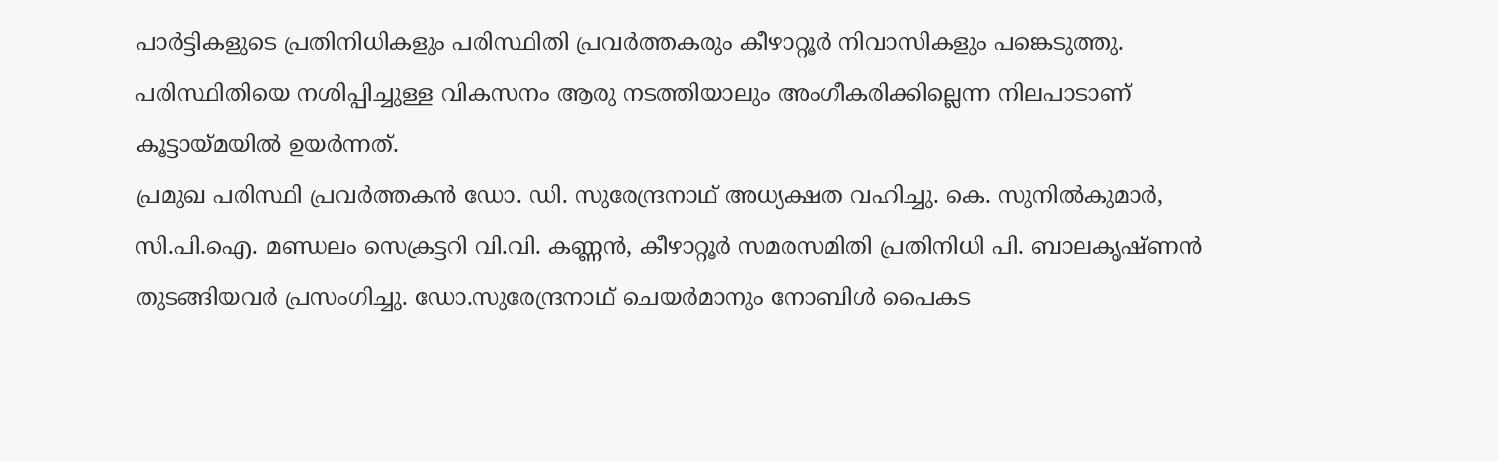പാര്‍ട്ടികളുടെ പ്രതിനിധികളും പരിസ്ഥിതി പ്രവര്‍ത്തകരും കീഴാറ്റൂര്‍ നിവാസികളും പങ്കെടുത്തു. പരിസ്ഥിതിയെ നശിപ്പിച്ചുള്ള വികസനം ആരു നടത്തിയാലും അംഗീകരിക്കില്ലെന്ന നിലപാടാണ് കൂട്ടായ്മയില്‍ ഉയര്‍ന്നത്.
പ്രമുഖ പരിസ്ഥി പ്രവര്‍ത്തകന്‍ ഡോ. ഡി. സുരേന്ദ്രനാഥ് അധ്യക്ഷത വഹിച്ചു. കെ. സുനില്‍കുമാര്‍, സി.പി.ഐ. മണ്ഡലം സെക്രട്ടറി വി.വി. കണ്ണന്‍, കീഴാറ്റൂര്‍ സമരസമിതി പ്രതിനിധി പി. ബാലകൃഷ്ണന്‍ തുടങ്ങിയവര്‍ പ്രസംഗിച്ചു. ഡോ.സുരേന്ദ്രനാഥ് ചെയര്‍മാനും നോബിള്‍ പൈകട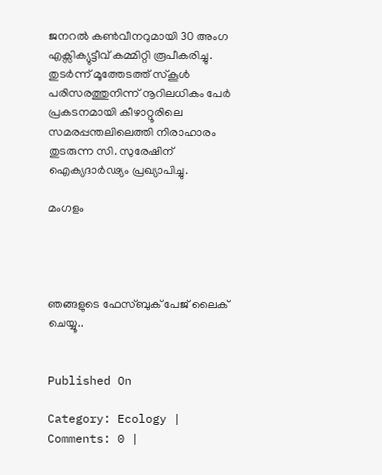ജനറല്‍ കണ്‍വീനറുമായി 30 അംഗ എക്സിക്യുട്ടീവ് കമ്മിറ്റി രൂപീകരിച്ചു. തുടര്‍ന്ന് മൂത്തേടത്ത് സ്‌കൂള്‍ പരിസരത്തുനിന്ന് നൂറിലധികം പേര്‍ പ്രകടനമായി കീഴാറ്റൂരിലെ സമരപ്പന്തലിലെത്തി നിരാഹാരം തുടരുന്ന സി. സുരേഷിന് ഐക്യദാര്‍ഢ്യം പ്രഖ്യാപിച്ചു.

മംഗളം




ഞങ്ങളുടെ ഫേസ്ബുക് പേജ് ലൈക് ചെയ്യൂ..


Published On

Category: Ecology | Comments: 0 |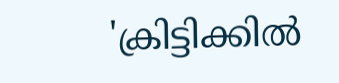'ക്രിട്ടിക്കില്‍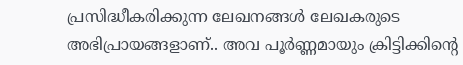പ്രസിദ്ധീകരിക്കുന്ന ലേഖനങ്ങള്‍ ലേഖകരുടെ അഭിപ്രായങ്ങളാണ്.. അവ പൂര്‍ണ്ണമായും ക്രിട്ടിക്കിന്റെ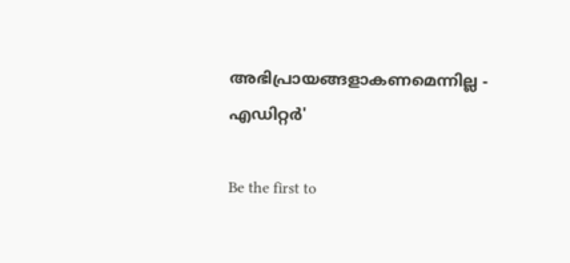അഭിപ്രായങ്ങളാകണമെന്നില്ല - എഡിറ്റര്‍'

Be the first to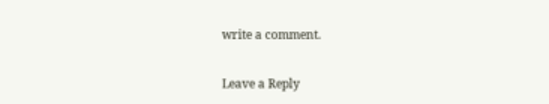write a comment.

Leave a Reply